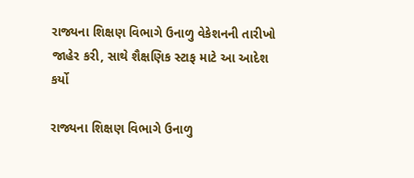રાજ્યના શિક્ષણ વિભાગે ઉનાળુ વેકેશનની તારીખો જાહેર કરી, સાથે શૈક્ષણિક સ્ટાફ માટે આ આદેશ કર્યો

રાજ્યના શિક્ષણ વિભાગે ઉનાળુ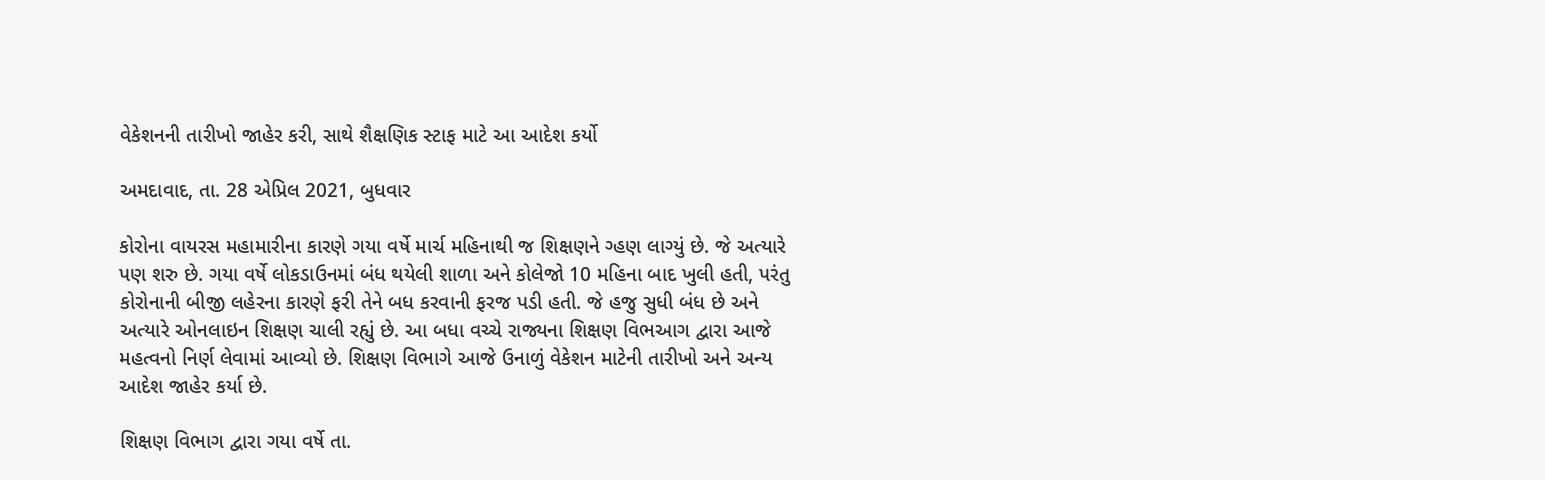વેકેશનની તારીખો જાહેર કરી, સાથે શૈક્ષણિક સ્ટાફ માટે આ આદેશ કર્યો

અમદાવાદ, તા. 28 એપ્રિલ 2021, બુધવાર

કોરોના વાયરસ મહામારીના કારણે ગયા વર્ષે માર્ચ મહિનાથી જ શિક્ષણને ગ્હણ લાગ્યું છે. જે અત્યારે પણ શરુ છે. ગયા વર્ષે લોકડાઉનમાં બંધ થયેલી શાળા અને કોલેજો 10 મહિના બાદ ખુલી હતી, પરંતુ કોરોનાની બીજી લહેરના કારણે ફરી તેને બધ કરવાની ફરજ પડી હતી. જે હજુ સુધી બંધ છે અને અત્યારે ઓનલાઇન શિક્ષણ ચાલી રહ્યું છે. આ બધા વચ્ચે રાજ્યના શિક્ષણ વિભઆગ દ્વારા આજે મહત્વનો નિર્ણ લેવામાં આવ્યો છે. શિક્ષણ વિભાગે આજે ઉનાળું વેકેશન માટેની તારીખો અને અન્ય આદેશ જાહેર કર્યા છે.

શિક્ષણ વિભાગ દ્વારા ગયા વર્ષે તા.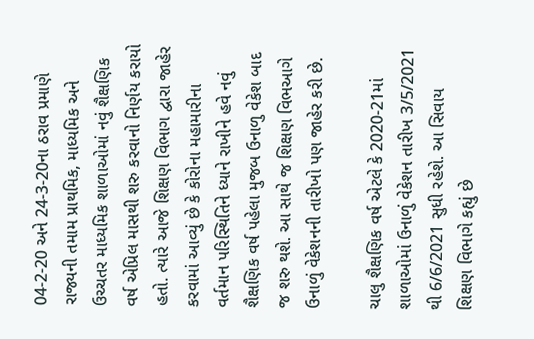04-2-20 અને 24-3-20ના ઠરાવ પ્રમાણે રાજ્યની તમામ પ્રાથમિક, માધ્યમિક અને ઉચ્ચતર માધ્યમિક શાળાઓમાં નવું શૈક્ષણિક વર્ષ એપ્રિલ માસથી શરુ કરવાનો નિર્ણય કરાયો હતો. ત્યારે આજે શિક્ષણ વિભાગ દ્વારા જાહેર કરવામાં આવ્યું છે કે કોરોના મહામારીના વર્તમાન પરિસ્થિતિને ધ્યાને રાખીને હવે નવું શૈક્ષણિક વર્ષ પહેલા મુજબ ઉનાળુ વેકેશ બાદ જ શરુ થશે. આ સાથે જ શિક્ષણ વિભઆગે ઉનાળું વેકેશનની તારીખો પણ જાહેર કરી છે.

ચાલુ શૈક્ષણિક વર્ષ એટલે કે 2020-21માં શાળાઓમાં ઉનાળું વેકેશન તારીખ 3/5/2021 થી 6/6/2021 સુધી રહેશે. આ સિવાય શિક્ષણ વિભાગે કહ્યું છે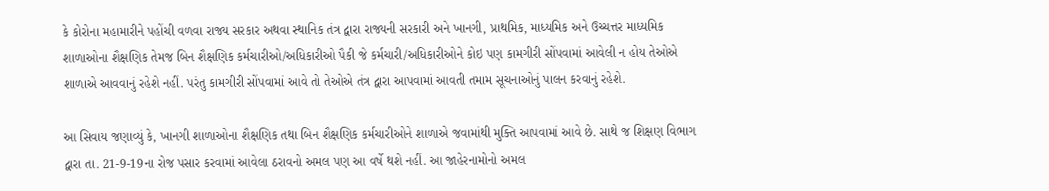કે કોરોના મહામારીને પહોંચી વળવા રાજ્ય સરકાર અથવા સ્થાનિક તંત્ર દ્વારા રાજ્યની સરકારી અને ખાનગી, પ્રાથમિક, માધ્યમિક અને ઉચ્ચત્તર માધ્યમિક શાળાઓના શૈક્ષણિક તેમજ બિન શૈક્ષણિક કર્મચારીઓ/અધિકારીઓ પૈકી જે કર્મચારી/અધિકારીઓને કોઇ પણ કામગીરી સોંપવામાં આવેલી ન હોય તેઓએ શાળાએ આવવાનું રહેશે નહીં. પરંતુ કામગીરી સોંપવામાં આવે તો તેઓએ તંત્ર દ્વારા આપવામાં આવતી તમામ સૂચનાઓનું પાલન કરવાનું રહેશે.

આ સિવાય જણાવ્યું કે, ખાનગી શાળાઓના શૈક્ષણિક તથા બિન શૈક્ષણિક કર્મચારીઓને શાળાએ જવામાંથી મુક્તિ આપવામાં આવે છે. સાથે જ શિક્ષણ વિભાગ દ્વારા તા. 21-9-19ના રોજ પસાર કરવામાં આવેલા ઠરાવનો અમલ પણ આ વર્ષે થશે નહીં. આ જાહેરનામોનો અમલ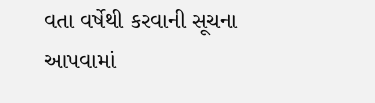વતા વર્ષેથી કરવાની સૂચના આપવામાં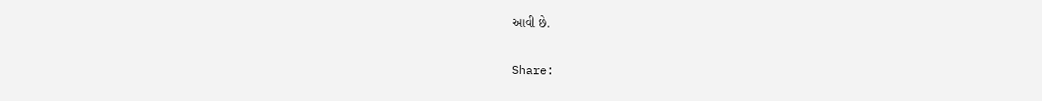આવી છે.

Share: